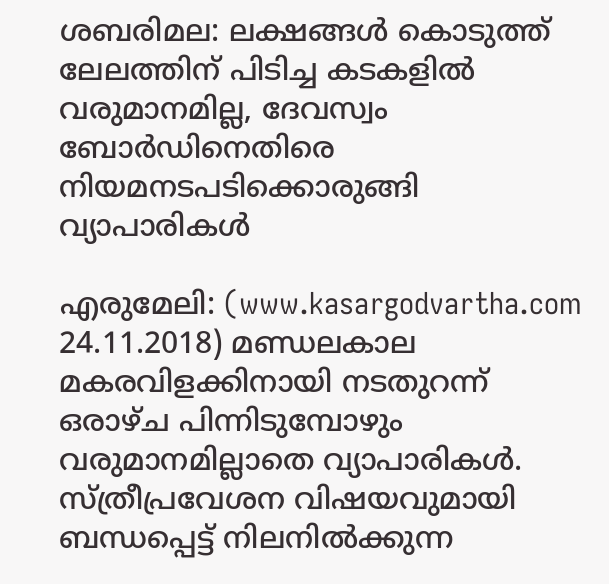ശബരിമല: ലക്ഷങ്ങള്‍ കൊടുത്ത് ലേലത്തിന് പിടിച്ച കടകളില്‍ വരുമാനമില്ല, ദേവസ്വം ബോര്‍ഡിനെതിരെ നിയമനടപടിക്കൊരുങ്ങി വ്യാപാരികള്‍

എരുമേലി: (www.kasargodvartha.com 24.11.2018) മണ്ഡലകാല മകരവിളക്കിനായി നടതുറന്ന് ഒരാഴ്ച പിന്നിടുമ്പോഴും വരുമാനമില്ലാതെ വ്യാപാരികള്‍. സ്ത്രീപ്രവേശന വിഷയവുമായി ബന്ധപ്പെട്ട് നിലനില്‍ക്കുന്ന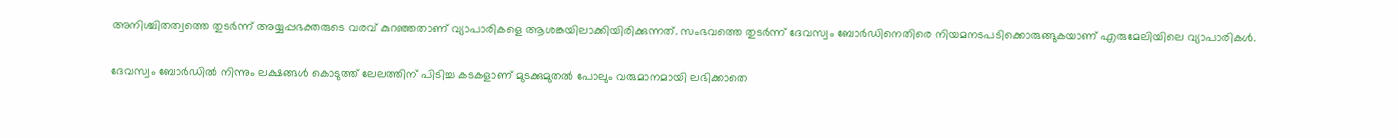അനിശ്ചിതത്വത്തെ തുടര്‍ന്ന് അയ്യപ്പഭക്തരുടെ വരവ് കുറഞ്ഞതാണ് വ്യാപാരികളെ ആശങ്കയിലാക്കിയിരിക്കുന്നത്. സംഭവത്തെ തുടര്‍ന്ന് ദേവസ്വം ബോര്‍ഡിനെതിരെ നിയമനടപടിക്കൊരുങ്ങുകയാണ് എരുമേലിയിലെ വ്യാപാരികള്‍.

ദേവസ്വം ബോര്‍ഡില്‍ നിന്നും ലക്ഷങ്ങള്‍ കൊടുത്ത് ലേലത്തിന് പിടിച്ച കടകളാണ് മുടക്കുമുതല്‍ പോലും വരുമാനമായി ലഭിക്കാതെ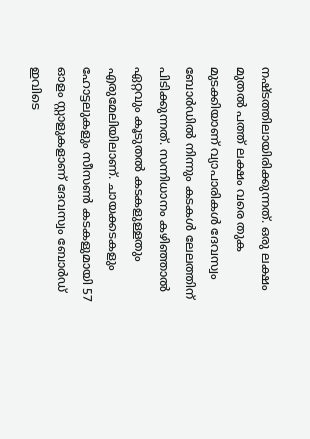നഷ്ടത്തിലായിരിക്കുന്നത്. ഒരു ലക്ഷം മുതല്‍ പത്ത് ലക്ഷം വരെ തുക മുടക്കിയാണ് വ്യാപാരികള്‍ ദേവസ്വം ബോര്‍ഡില്‍ നിന്നും കടകള്‍ ലേലത്തിന് പിടിക്കുന്നത്. സന്നിധാനം കഴിഞ്ഞാല്‍ ഏറ്റവും കൂടുതല്‍ കടകളുള്ളതും എരുമേലിയിലാണ്. ചായക്കടകളും ഹോട്ടലുകളും സീസണ്‍ കടകളുമായി 57 ഓളം സ്റ്റാളുകളാണ് ദേവസ്വം ബോര്‍ഡ് ഇവിടെ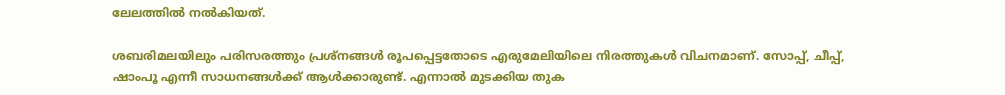ലേലത്തില്‍ നല്‍കിയത്.

ശബരിമലയിലും പരിസരത്തും പ്രശ്‌നങ്ങള്‍ രൂപപ്പെട്ടതോടെ എരുമേലിയിലെ നിരത്തുകള്‍ വിചനമാണ്. സോപ്പ്, ചീപ്പ്, ഷാംപൂ എന്നീ സാധനങ്ങള്‍ക്ക് ആള്‍ക്കാരുണ്ട്. എന്നാല്‍ മുടക്കിയ തുക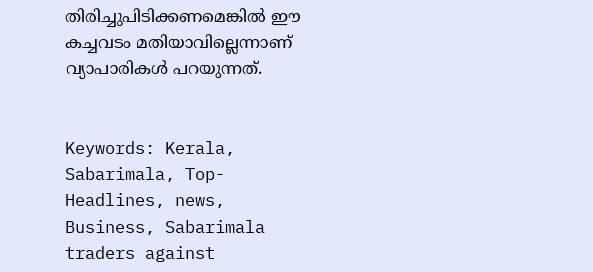തിരിച്ചുപിടിക്കണമെങ്കില്‍ ഈ കച്ചവടം മതിയാവില്ലെന്നാണ് വ്യാപാരികള്‍ പറയുന്നത്.


Keywords: Kerala, Sabarimala, Top-Headlines, news, Business, Sabarimala traders against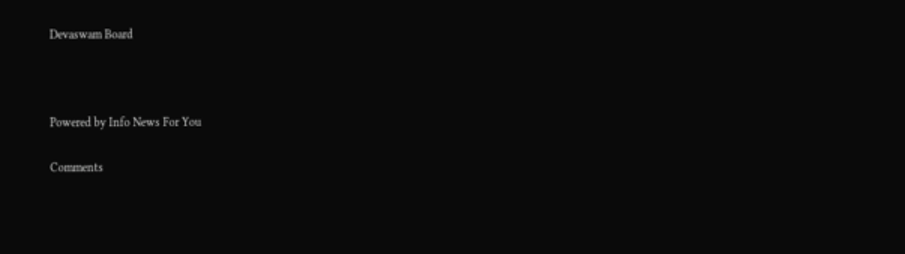Devaswam Board



Powered by Info News For You

Comments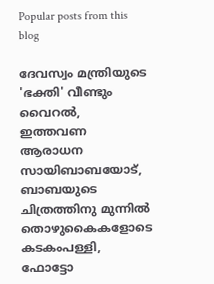Popular posts from this blog

ദേവസ്വം മന്ത്രിയുടെ 'ഭക്തി' വീണ്ടും വൈറല്‍, ഇത്തവണ ആരാധന സായിബാബയോട്, ബാബയുടെ ചിത്രത്തിനു മുന്നില്‍ തൊഴുകൈകളോടെ കടകംപള്ളി, ഫോട്ടോ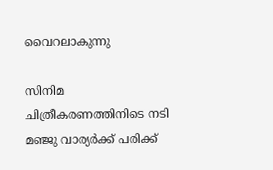വൈറലാകുന്നു

സിനിമ ചിത്രീകരണത്തിനിടെ നടി മഞ്ജു വാര്യര്‍ക്ക് പരിക്ക്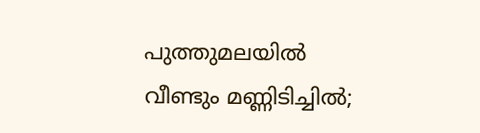പുത്തുമലയില്‍ വീണ്ടും മണ്ണിടിച്ചില്‍;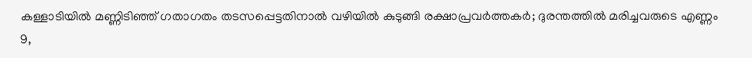കള്ളാടിയില്‍ മണ്ണിടിഞ്ഞ് ഗതാഗതം തടസപ്പെട്ടതിനാല്‍ വഴിയില്‍ കുടുങ്ങി രക്ഷാപ്രവര്‍ത്തകര്‍; ദുരന്തത്തില്‍ മരിച്ചവരുടെ എണ്ണം 9,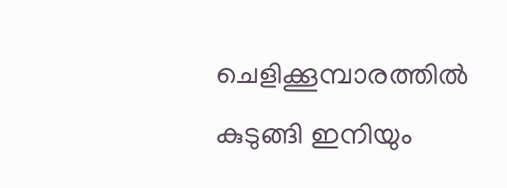ചെളിക്കൂമ്പാരത്തില്‍ കുടുങ്ങി ഇനിയും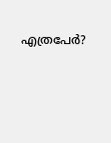എത്രപേര്‍?